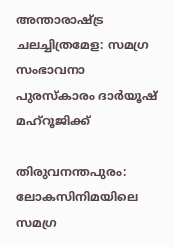അന്താരാഷ്ട്ര ചലച്ചിത്രമേള: സമഗ്ര സംഭാവനാ പുരസ്കാരം ദാര്‍യൂഷ് മഹ്റൂജിക്ക്

തിരുവനന്തപുരം: ലോകസിനിമയിലെ സമഗ്ര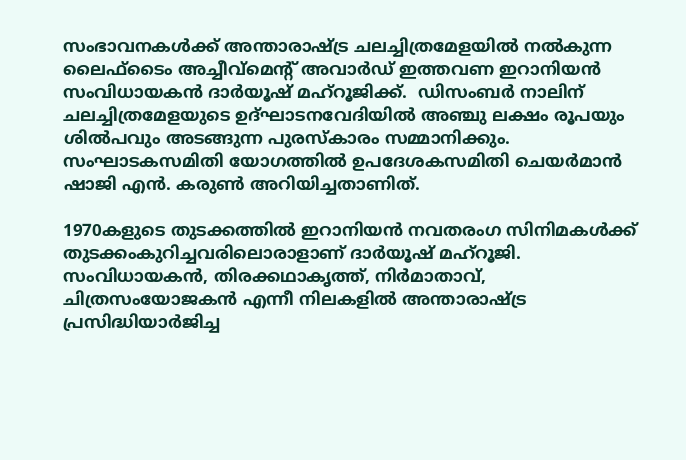സംഭാവനകള്‍ക്ക് അന്താരാഷ്ട്ര ചലച്ചിത്രമേളയില്‍ നല്‍കുന്ന ലൈഫ്ടൈം അച്ചീവ്മെന്‍റ് അവാര്‍ഡ് ഇത്തവണ ഇറാനിയന്‍ സംവിധായകന്‍ ദാര്‍യൂഷ് മഹ്റൂജിക്ക്.  ഡിസംബര്‍ നാലിന് ചലച്ചിത്രമേളയുടെ ഉദ്ഘാടനവേദിയില്‍ അഞ്ചു ലക്ഷം രൂപയും ശില്‍പവും അടങ്ങുന്ന പുരസ്കാരം സമ്മാനിക്കും. സംഘാടകസമിതി യോഗത്തില്‍ ഉപദേശകസമിതി ചെയര്‍മാന്‍ ഷാജി എന്‍. കരുണ്‍ അറിയിച്ചതാണിത്.

1970കളുടെ തുടക്കത്തില്‍ ഇറാനിയന്‍ നവതരംഗ സിനിമകള്‍ക്ക് തുടക്കംകുറിച്ചവരിലൊരാളാണ് ദാര്‍യൂഷ് മഹ്റൂജി. സംവിധായകന്‍, തിരക്കഥാകൃത്ത്, നിര്‍മാതാവ്, ചിത്രസംയോജകന്‍ എന്നീ നിലകളില്‍ അന്താരാഷ്ട്ര പ്രസിദ്ധിയാര്‍ജിച്ച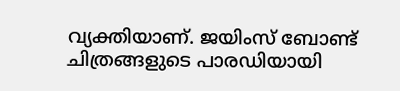വ്യക്തിയാണ്. ജയിംസ് ബോണ്ട് ചിത്രങ്ങളുടെ പാരഡിയായി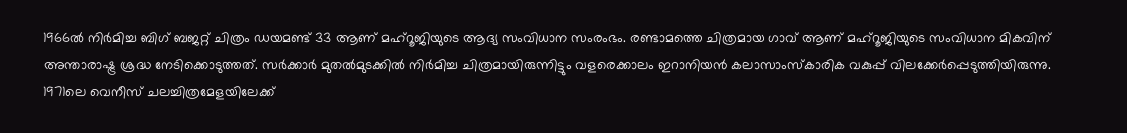1966ല്‍ നിര്‍മിച്ച ബിഗ് ബജറ്റ് ചിത്രം ഡയമണ്ട് 33 ആണ് മഹ്റൂജിയുടെ ആദ്യ സംവിധാന സംരംഭം. രണ്ടാമത്തെ ചിത്രമായ ഗാവ് ആണ് മഹ്റൂജിയുടെ സംവിധാന മികവിന് അന്താരാഷ്ട്ര ശ്രദ്ധ നേടിക്കൊടുത്തത്. സര്‍ക്കാര്‍ മുതല്‍മുടക്കില്‍ നിര്‍മിച്ച ചിത്രമായിരുന്നിട്ടും വളരെക്കാലം ഇറാനിയന്‍ കലാസാംസ്കാരിക വകുപ്പ് വിലക്കേര്‍പ്പെടുത്തിയിരുന്നു. 1971ലെ വെനീസ് ചലച്ചിത്രമേളയിലേക്ക്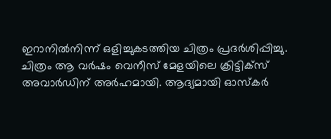ഇറാനില്‍നിന്ന് ഒളിച്ചുകടത്തിയ ചിത്രം പ്രദര്‍ശിപ്പിച്ചു. ചിത്രം ആ വര്‍ഷം വെനീസ് മേളയിലെ ക്രിട്ടിക്സ് അവാര്‍ഡിന് അര്‍ഹമായി. ആദ്യമായി ഓസ്കര്‍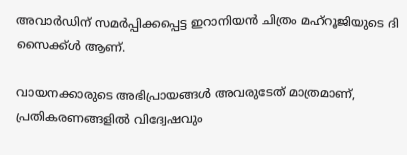അവാര്‍ഡിന് സമര്‍പ്പിക്കപ്പെട്ട ഇറാനിയന്‍ ചിത്രം മഹ്റൂജിയുടെ ദി സൈക്ക്ള്‍ ആണ്.

വായനക്കാരുടെ അഭിപ്രായങ്ങള്‍ അവരുടേത് മാത്രമാണ്, പ്രതികരണങ്ങളിൽ വിദ്വേഷവും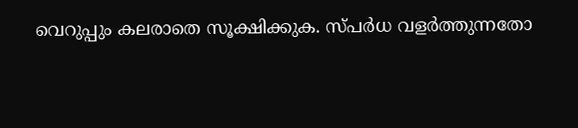വെറുപ്പും കലരാതെ സൂക്ഷിക്കുക. സ്പർധ വളർത്തുന്നതോ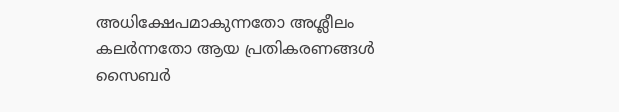അധിക്ഷേപമാകുന്നതോ അശ്ലീലം കലർന്നതോ ആയ പ്രതികരണങ്ങൾ സൈബർ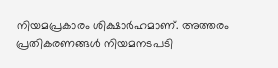നിയമപ്രകാരം ശിക്ഷാർഹമാണ്. അത്തരം പ്രതികരണങ്ങൾ നിയമനടപടി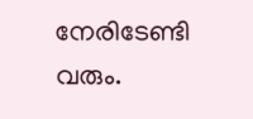നേരിടേണ്ടി വരും.